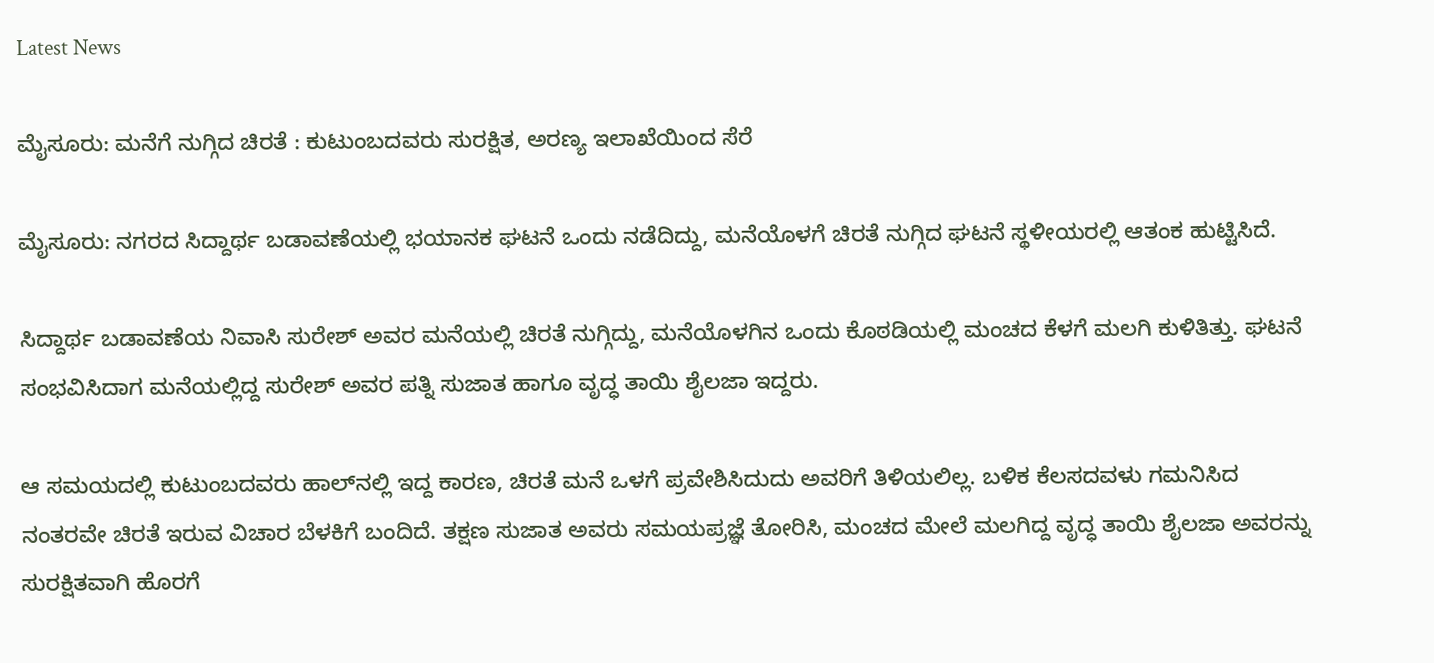Latest News

ಮೈಸೂರು: ಮನೆಗೆ ನುಗ್ಗಿದ ಚಿರತೆ : ಕುಟುಂಬದವರು ಸುರಕ್ಷಿತ, ಅರಣ್ಯ ಇಲಾಖೆಯಿಂದ ಸೆರೆ

ಮೈಸೂರು: ನಗರದ ಸಿದ್ದಾರ್ಥ ಬಡಾವಣೆಯಲ್ಲಿ ಭಯಾನಕ ಘಟನೆ ಒಂದು ನಡೆದಿದ್ದು, ಮನೆಯೊಳಗೆ ಚಿರತೆ ನುಗ್ಗಿದ ಘಟನೆ ಸ್ಥಳೀಯರಲ್ಲಿ ಆತಂಕ ಹುಟ್ಟಿಸಿದೆ.

ಸಿದ್ದಾರ್ಥ ಬಡಾವಣೆಯ ನಿವಾಸಿ ಸುರೇಶ್ ಅವರ ಮನೆಯಲ್ಲಿ ಚಿರತೆ ನುಗ್ಗಿದ್ದು, ಮನೆಯೊಳಗಿನ ಒಂದು ಕೊಠಡಿಯಲ್ಲಿ ಮಂಚದ ಕೆಳಗೆ ಮಲಗಿ ಕುಳಿತಿತ್ತು. ಘಟನೆ ಸಂಭವಿಸಿದಾಗ ಮನೆಯಲ್ಲಿದ್ದ ಸುರೇಶ್ ಅವರ ಪತ್ನಿ ಸುಜಾತ ಹಾಗೂ ವೃದ್ಧ ತಾಯಿ ಶೈಲಜಾ ಇದ್ದರು.

ಆ ಸಮಯದಲ್ಲಿ ಕುಟುಂಬದವರು ಹಾಲ್‌ನಲ್ಲಿ ಇದ್ದ ಕಾರಣ, ಚಿರತೆ ಮನೆ ಒಳಗೆ ಪ್ರವೇಶಿಸಿದುದು ಅವರಿಗೆ ತಿಳಿಯಲಿಲ್ಲ. ಬಳಿಕ ಕೆಲಸದವಳು ಗಮನಿಸಿದ ನಂತರವೇ ಚಿರತೆ ಇರುವ ವಿಚಾರ ಬೆಳಕಿಗೆ ಬಂದಿದೆ. ತಕ್ಷಣ ಸುಜಾತ ಅವರು ಸಮಯಪ್ರಜ್ಞೆ ತೋರಿಸಿ, ಮಂಚದ ಮೇಲೆ ಮಲಗಿದ್ದ ವೃದ್ಧ ತಾಯಿ ಶೈಲಜಾ ಅವರನ್ನು ಸುರಕ್ಷಿತವಾಗಿ ಹೊರಗೆ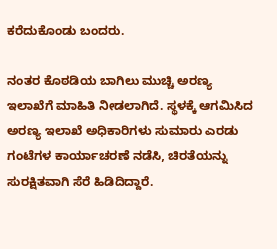ಕರೆದುಕೊಂಡು ಬಂದರು.

ನಂತರ ಕೊಠಡಿಯ ಬಾಗಿಲು ಮುಚ್ಚಿ ಅರಣ್ಯ ಇಲಾಖೆಗೆ ಮಾಹಿತಿ ನೀಡಲಾಗಿದೆ. ಸ್ಥಳಕ್ಕೆ ಆಗಮಿಸಿದ ಅರಣ್ಯ ಇಲಾಖೆ ಅಧಿಕಾರಿಗಳು ಸುಮಾರು ಎರಡು ಗಂಟೆಗಳ ಕಾರ್ಯಾಚರಣೆ ನಡೆಸಿ, ಚಿರತೆಯನ್ನು ಸುರಕ್ಷಿತವಾಗಿ ಸೆರೆ ಹಿಡಿದಿದ್ದಾರೆ.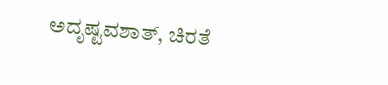ಅದೃಷ್ಟವಶಾತ್, ಚಿರತೆ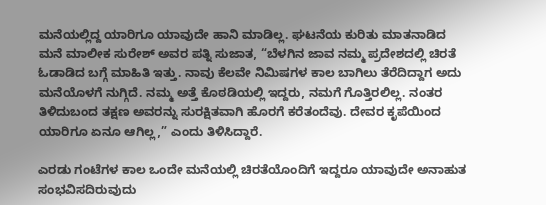ಮನೆಯಲ್ಲಿದ್ದ ಯಾರಿಗೂ ಯಾವುದೇ ಹಾನಿ ಮಾಡಿಲ್ಲ. ಘಟನೆಯ ಕುರಿತು ಮಾತನಾಡಿದ ಮನೆ ಮಾಲೀಕ ಸುರೇಶ್ ಅವರ ಪತ್ನಿ ಸುಜಾತ, “ಬೆಳಗಿನ ಜಾವ ನಮ್ಮ ಪ್ರದೇಶದಲ್ಲಿ ಚಿರತೆ ಓಡಾಡಿದ ಬಗ್ಗೆ ಮಾಹಿತಿ ಇತ್ತು. ನಾವು ಕೆಲವೇ ನಿಮಿಷಗಳ ಕಾಲ ಬಾಗಿಲು ತೆರೆದಿದ್ದಾಗ ಅದು ಮನೆಯೊಳಗೆ ನುಗ್ಗಿದೆ. ನಮ್ಮ ಅತ್ತೆ ಕೊಠಡಿಯಲ್ಲಿ ಇದ್ದರು, ನಮಗೆ ಗೊತ್ತಿರಲಿಲ್ಲ. ನಂತರ ತಿಳಿದುಬಂದ ತಕ್ಷಣ ಅವರನ್ನು ಸುರಕ್ಷಿತವಾಗಿ ಹೊರಗೆ ಕರೆತಂದೆವು. ದೇವರ ಕೃಪೆಯಿಂದ ಯಾರಿಗೂ ಏನೂ ಆಗಿಲ್ಲ,” ಎಂದು ತಿಳಿಸಿದ್ದಾರೆ.

ಎರಡು ಗಂಟೆಗಳ ಕಾಲ ಒಂದೇ ಮನೆಯಲ್ಲಿ ಚಿರತೆಯೊಂದಿಗೆ ಇದ್ದರೂ ಯಾವುದೇ ಅನಾಹುತ ಸಂಭವಿಸದಿರುವುದು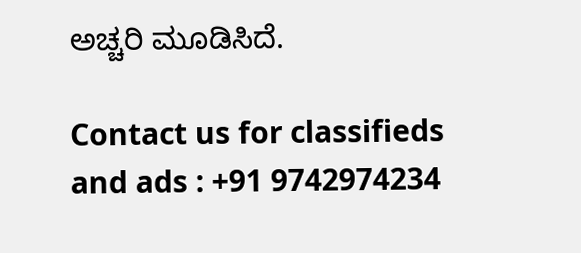ಅಚ್ಚರಿ ಮೂಡಿಸಿದೆ.

Contact us for classifieds and ads : +91 9742974234